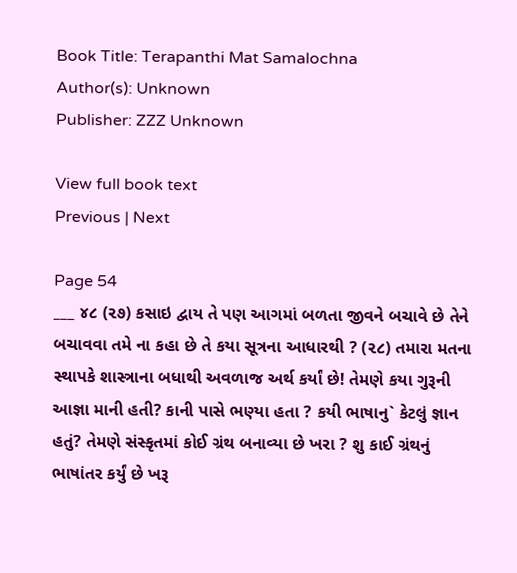Book Title: Terapanthi Mat Samalochna
Author(s): Unknown
Publisher: ZZZ Unknown

View full book text
Previous | Next

Page 54
___ ૪૮ (૨૭) કસાઇ દ્વાય તે પણ આગમાં બળતા જીવને બચાવે છે તેને બચાવવા તમે ના કહા છે તે કયા સૂત્રના આધારથી ? (૨૮) તમારા મતના સ્થાપકે શાસ્ત્રાના બધાથી અવળાજ અર્થ કર્યાં છે! તેમણે કયા ગુરૂની આજ્ઞા માની હતી? કાની પાસે ભણ્યા હતા ? કયી ભાષાનુ` કેટલું જ્ઞાન હતું? તેમણે સંસ્કૃતમાં કોઈ ગ્રંથ બનાવ્યા છે ખરા ? શુ કાઈ ગ્રંથનું ભાષાંતર કર્યું છે ખરૂ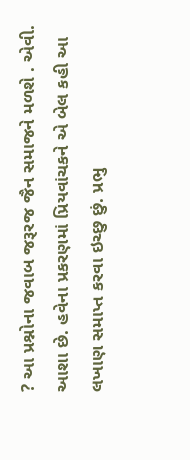? આ પ્રશ્નોના જવાબ જરૂરજ જૈન સમાજને મળશે . એવી. આશા છે. હવેના પ્રકરણમાં પ્રિયવાંચકને એ બેલ કહી આ લખાણ સમાપ્ત કરવા ઇચ્છુ છું. પ્રભુ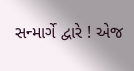સન્માર્ગે દ્વારે ! એજ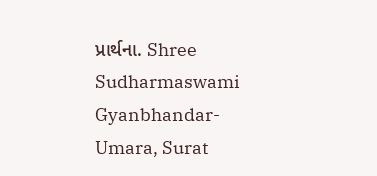પ્રાર્થના. Shree Sudharmaswami Gyanbhandar-Umara, Surat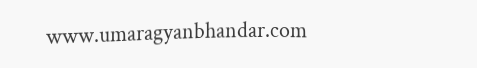www.umaragyanbhandar.com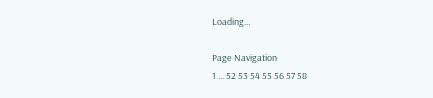Loading...

Page Navigation
1 ... 52 53 54 55 56 57 58